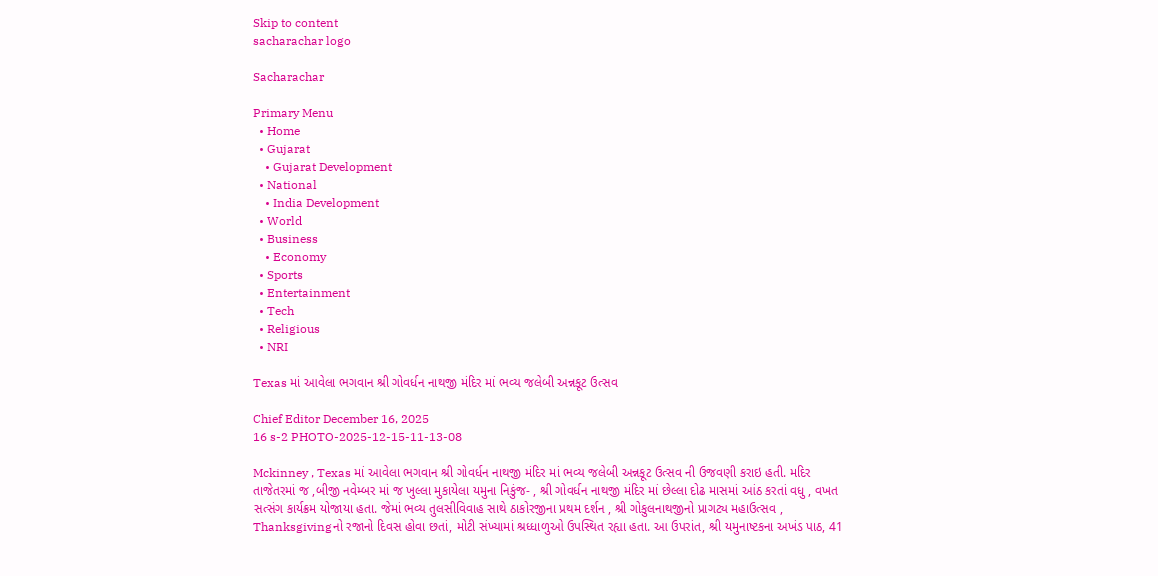Skip to content
sacharachar logo

Sacharachar

Primary Menu
  • Home
  • Gujarat
    • Gujarat Development
  • National
    • India Development
  • World
  • Business
    • Economy
  • Sports
  • Entertainment
  • Tech
  • Religious
  • NRI

Texas માં આવેલા ભગવાન શ્રી ગોવર્ધન નાથજી મંદિર માં ભવ્ય જલેબી અન્નકૂટ ઉત્સવ

Chief Editor December 16, 2025
16 s-2 PHOTO-2025-12-15-11-13-08

Mckinney , Texas માં આવેલા ભગવાન શ્રી ગોવર્ધન નાથજી મંદિર માં ભવ્ય જલેબી અન્નકૂટ ઉત્સવ ની ઉજવણી કરાઇ હતી. મદિર તાજેતરમાં જ ,બીજી નવેમ્બર માં જ ખુલ્લા મુકાયેલા યમુના નિકુંજ- , શ્રી ગોવર્ધન નાથજી મંદિર માં છેલ્લા દોઢ માસમાં આંઠ કરતાં વધુ , વખત સત્સંગ કાર્યક્રમ યોજાયા હતા. જેમાં ભવ્ય તુલસીવિવાહ સાથે ઠાકોરજીના પ્રથમ દર્શન , શ્રી ગોકુલનાથજીનો પ્રાગટ્ય મહાઉત્સવ , Thanksgivingનો રજાનો દિવસ હોવા છતાં, મોટી સંખ્યામાં શ્રધ્ધાળુઓ ઉપસ્થિત રહ્યા હતા. આ ઉપરાંત, શ્રી યમુનાષ્ટકના અખંડ પાઠ, 41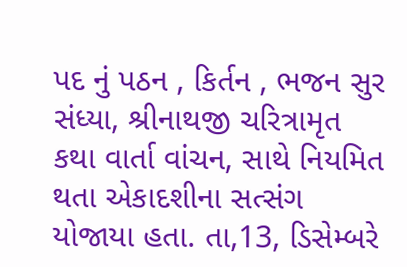પદ નું પઠન , કિર્તન , ભજન સુર સંધ્યા, શ્રીનાથજી ચરિત્રામૃત કથા વાર્તા વાંચન, સાથે નિયમિત થતા એકાદશીના સત્સંગ યોજાયા હતા. તા,13, ડિસેમ્બરે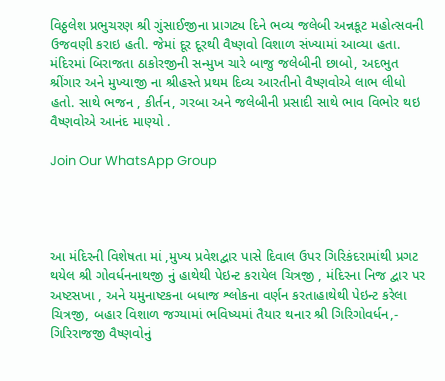વિઠ્ઠલેશ પ્રભુચરણ શ્રી ગુંસાઈજીના પ્રાગટ્ય દિને ભવ્ય જલેબી અન્નકૂટ મહોત્સવની ઉજવણી કરાઇ હતી. જેમાં દૂર દૂરથી વૈષ્ણવો વિશાળ સંખ્યામાં આવ્યા હતા.
મંદિરમાં બિરાજતા ઠાકોરજીની સન્મુખ ચારે બાજુ જલેબીની છાબો, અદભુત શ્રીંગાર અને મુખ્યાજી ના શ્રીહસ્તે પ્રથમ દિવ્ય આરતીનો વૈષ્ણવોએ લાભ લીધો હતો. સાથે ભજન , કીર્તન, ગરબા અને જલેબીની પ્રસાદી સાથે ભાવ વિભોર થઇ વૈષ્ણવોએ આનંદ માણ્યો .

Join Our WhatsApp Group




આ મંદિરની વિશેષતા માં ,મુખ્ય પ્રવેશદ્વાર પાસે દિવાલ ઉપર ગિરિકંદરામાંથી પ્રગટ થયેલ શ્રી ગોવર્ધનનાથજી નું હાથેથી પેઇન્ટ કરાયેલ ચિત્રજી , મંદિરના નિજ દ્વાર પર અષ્ટસખા , અને યમુનાષ્ટકના બધાજ શ્લોકના વર્ણન કરતાહાથેથી પેઇન્ટ કરેલા ચિત્રજી, બહાર વિશાળ જગ્યામાં ભવિષ્યમાં તૈયાર થનાર શ્રી ગિરિગોવર્ધન,- ગિરિરાજજી વૈષ્ણવોનું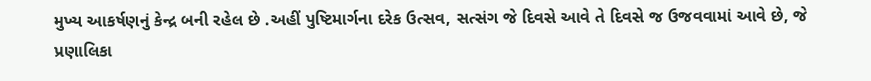મુખ્ય આકર્ષણનું કેન્દ્ર બની રહેલ છે .અહીં પુષ્ટિમાર્ગના દરેક ઉત્સવ, સત્સંગ જે દિવસે આવે તે દિવસે જ ઉજવવામાં આવે છે, જે પ્રણાલિકા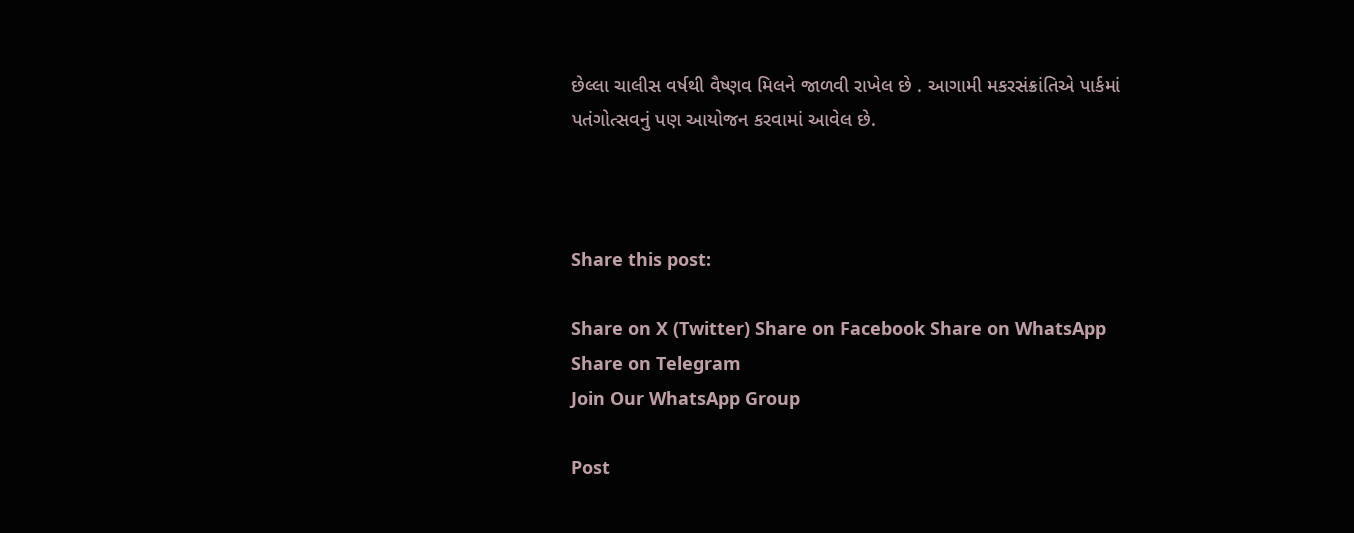છેલ્લા ચાલીસ વર્ષથી વૈષ્ણવ મિલને જાળવી રાખેલ છે . આગામી મકરસંક્રાંતિએ પાર્કમાં પતંગોત્સવનું પણ આયોજન કરવામાં આવેલ છે.



Share this post:

Share on X (Twitter) Share on Facebook Share on WhatsApp Share on Telegram
Join Our WhatsApp Group

Post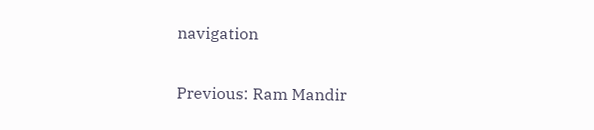navigation

Previous: Ram Mandir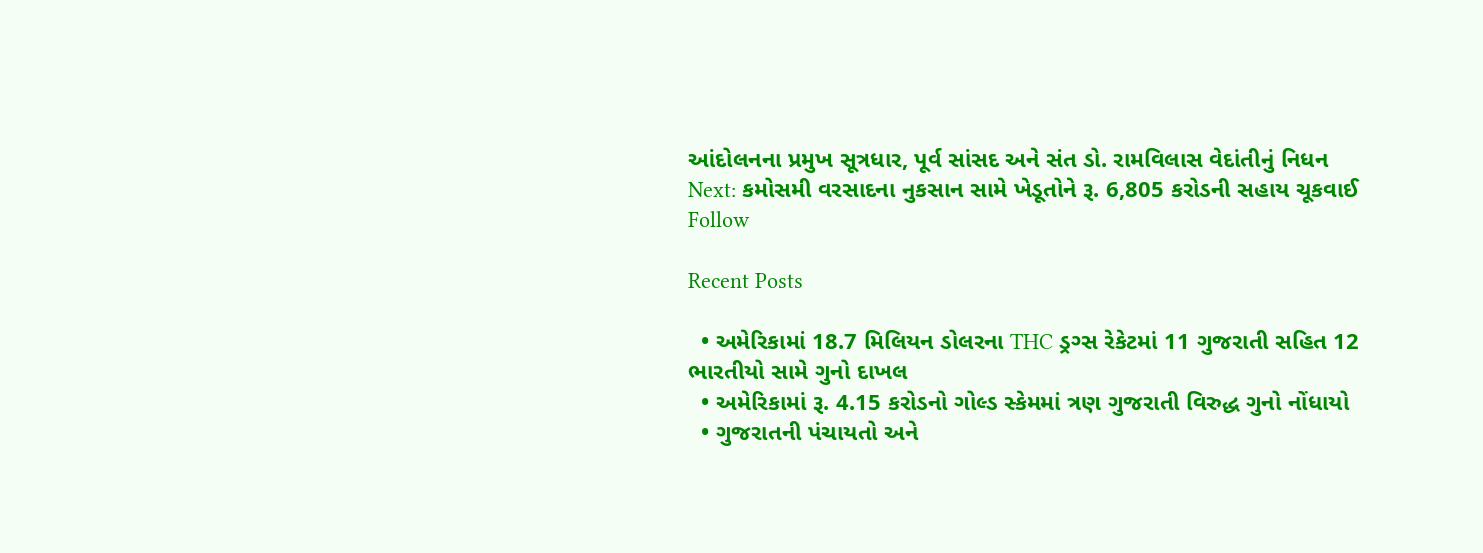આંદોલનના પ્રમુખ સૂત્રધાર, પૂર્વ સાંસદ અને સંત ડો. રામવિલાસ વેદાંતીનું નિધન
Next: કમોસમી વરસાદના નુકસાન સામે ખેડૂતોને રૂ. 6,805 કરોડની સહાય ચૂકવાઈ
Follow

Recent Posts

  • અમેરિકામાં 18.7 મિલિયન ડોલરના THC ડ્રગ્સ રેકેટમાં 11 ગુજરાતી સહિત 12 ભારતીયો સામે ગુનો દાખલ
  • અમેરિકામાં રૂ. 4.15 કરોડનો ગોલ્ડ સ્કેમમાં ત્રણ ગુજરાતી વિરુદ્ધ ગુનો નોંધાયો
  • ગુજરાતની પંચાયતો અને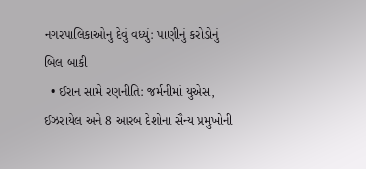નગરપાલિકાઓનુ દેવું વધ્યું: પાણીનું કરોડોનું બિલ બાકી
  • ઈરાન સામે રણનીતિ: જર્મનીમાં યુએસ, ઈઝરાયેલ અને 8 આરબ દેશોના સૈન્ય પ્રમુખોની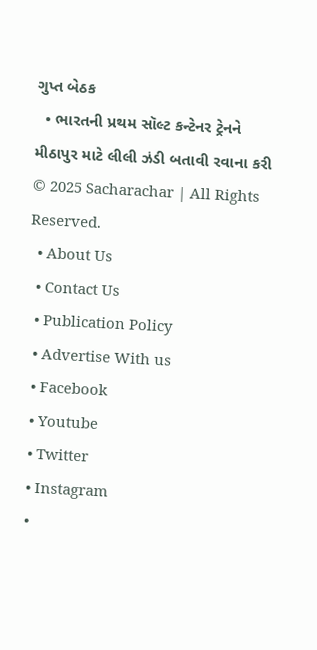ગુપ્ત બેઠક
  • ભારતની પ્રથમ સૉલ્ટ કન્ટેનર ટ્રેનને મીઠાપુર માટે લીલી ઝંડી બતાવી રવાના કરી
© 2025 Sacharachar | All Rights Reserved.
  • About Us
  • Contact Us
  • Publication Policy
  • Advertise With us
  • Facebook
  • Youtube
  • Twitter
  • Instagram
  •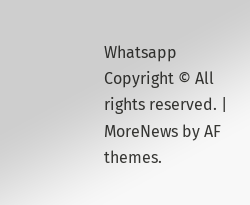Whatsapp
Copyright © All rights reserved. | MoreNews by AF themes.